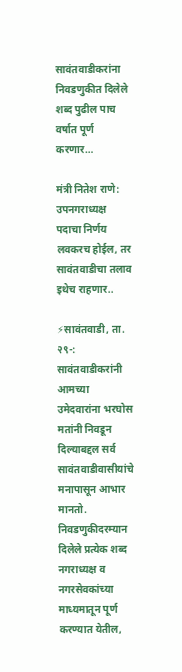सावंतवाडीकरांना निवडणुकीत दिलेले शब्द पुढील पाच वर्षात पूर्ण करणार…

मंत्री नितेश राणे: उपनगराध्यक्ष पदाचा निर्णय लवकरच होईल, तर सावंतवाडीचा तलाव इथेच राहणार..

⚡सावंतवाडी, ता. २९-:
सावंतवाडीकरांनी आमच्या उमेदवारांना भरघोस मतांनी निवडून दिल्याबद्दल सर्व सावंतवाडीवासीयांचे मनापासून आभार मानतो. निवडणुकीदरम्यान दिलेले प्रत्येक शब्द नगराध्यक्ष व नगरसेवकांच्या माध्यमातून पूर्ण करण्यात येतील,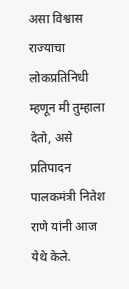असा विश्वास राज्याचा लोकप्रतिनिधी म्हणून मी तुम्हाला देतो, असे प्रतिपादन पालकमंत्री नितेश राणे यांनी आज येथे केले.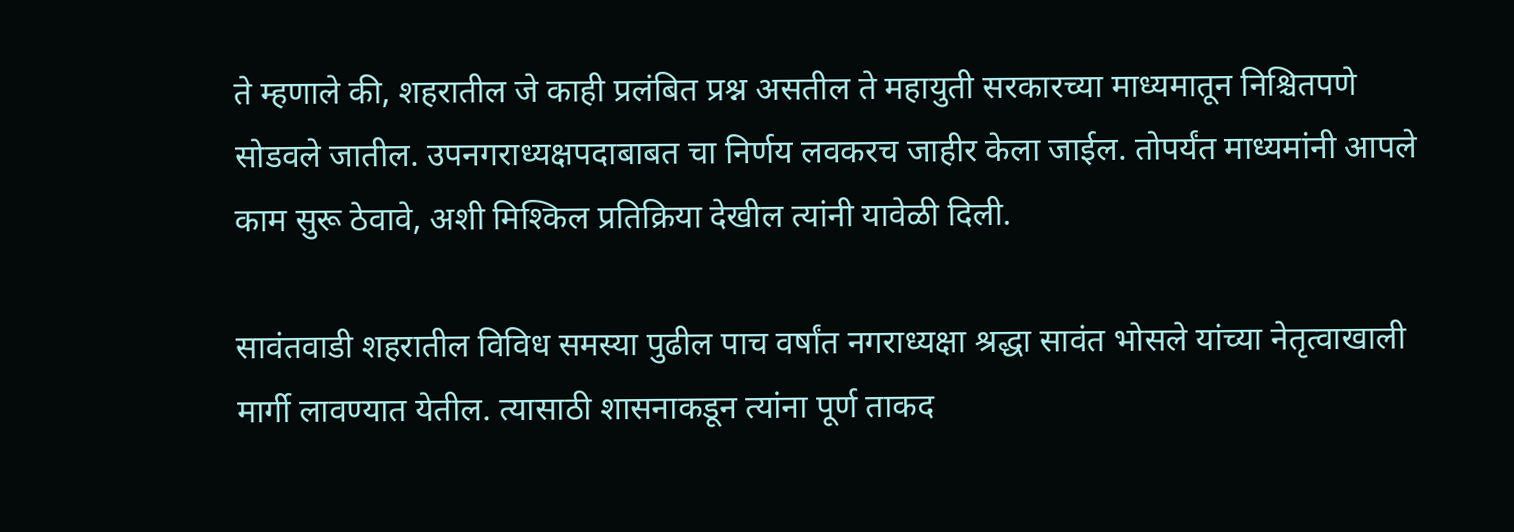ते म्हणाले की, शहरातील जे काही प्रलंबित प्रश्न असतील ते महायुती सरकारच्या माध्यमातून निश्चितपणे सोडवले जातील. उपनगराध्यक्षपदाबाबत चा निर्णय लवकरच जाहीर केला जाईल. तोपर्यंत माध्यमांनी आपले काम सुरू ठेवावे, अशी मिश्किल प्रतिक्रिया देखील त्यांनी यावेळी दिली.

सावंतवाडी शहरातील विविध समस्या पुढील पाच वर्षांत नगराध्यक्षा श्रद्धा सावंत भोसले यांच्या नेतृत्वाखाली मार्गी लावण्यात येतील. त्यासाठी शासनाकडून त्यांना पूर्ण ताकद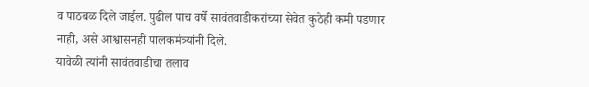व पाठबळ दिले जाईल. पुढील पाच वर्षे सावंतवाडीकरांच्या सेवेत कुठेही कमी पडणार नाही, असे आश्वासनही पालकमंत्र्यांनी दिले.
यावेळी त्यांनी सावंतवाडीचा तलाव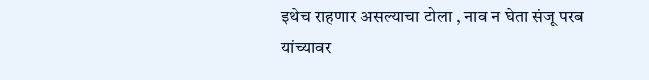इथेच राहणार असल्याचा टोला , नाव न घेता संजू परब यांच्यावर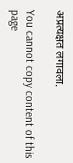अप्रत्यक्षत लगावला.

You cannot copy content of this page